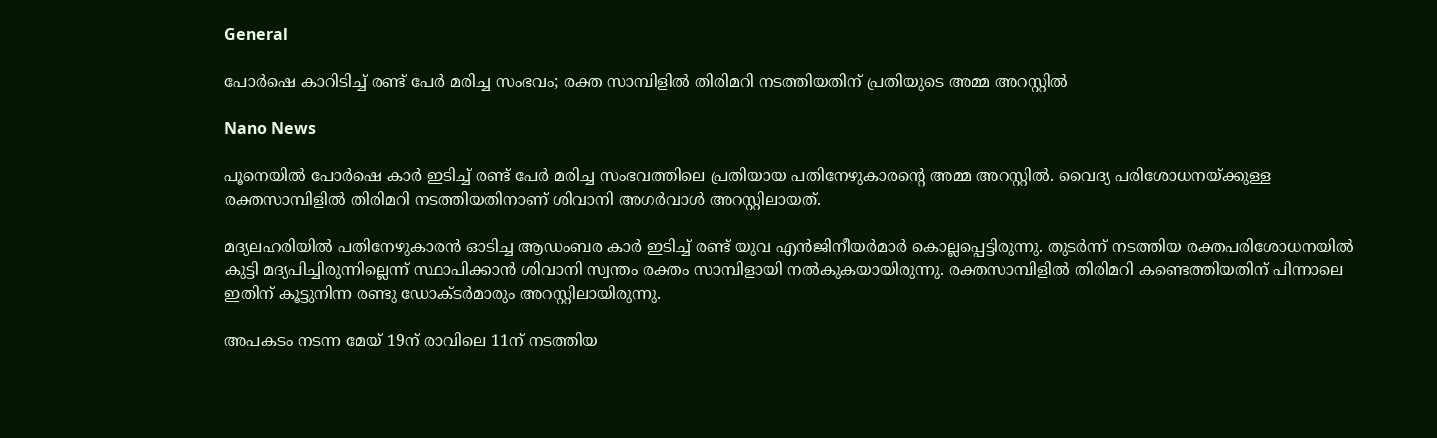General

പോര്‍ഷെ കാറിടിച്ച് രണ്ട് പേര്‍ മരിച്ച സംഭവം; രക്ത സാമ്പിളില്‍ തിരിമറി നടത്തിയതിന് പ്രതിയുടെ അമ്മ അറസ്റ്റില്‍

Nano News

പൂനെയില്‍ പോര്‍ഷെ കാര്‍ ഇടിച്ച് രണ്ട് പേര്‍ മരിച്ച സംഭവത്തിലെ പ്രതിയായ പതിനേഴുകാരന്റെ അമ്മ അറസ്റ്റില്‍. വൈദ്യ പരിശോധനയ്ക്കുള്ള രക്തസാമ്പിളില്‍ തിരിമറി നടത്തിയതിനാണ് ശിവാനി അഗര്‍വാള്‍ അറസ്റ്റിലായത്.

മദ്യലഹരിയില്‍ പതിനേഴുകാരന്‍ ഓടിച്ച ആഡംബര കാര്‍ ഇടിച്ച് രണ്ട് യുവ എന്‍ജിനീയര്‍മാര്‍ കൊല്ലപ്പെട്ടിരുന്നു. തുടര്‍ന്ന് നടത്തിയ രക്തപരിശോധനയില്‍ കുട്ടി മദ്യപിച്ചിരുന്നില്ലെന്ന് സ്ഥാപിക്കാന്‍ ശിവാനി സ്വന്തം രക്തം സാമ്പിളായി നല്‍കുകയായിരുന്നു. രക്തസാമ്പിളില്‍ തിരിമറി കണ്ടെത്തിയതിന് പിന്നാലെ ഇതിന് കൂട്ടുനിന്ന രണ്ടു ഡോക്ടര്‍മാരും അറസ്റ്റിലായിരുന്നു.

അപകടം നടന്ന മേയ് 19ന് രാവിലെ 11ന് നടത്തിയ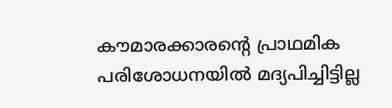കൗമാരക്കാരന്റെ പ്രാഥമിക പരിശോധനയില്‍ മദ്യപിച്ചിട്ടില്ല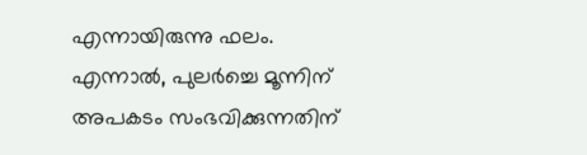എന്നായിരുന്നു ഫലം. എന്നാല്‍, പുലര്‍ച്ചെ മൂന്നിന് അപകടം സംഭവിക്കുന്നതിന്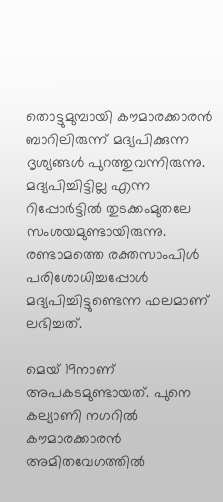തൊട്ടുമുമ്പായി കൗമാരക്കാരന്‍ ബാറിലിരുന്ന് മദ്യപിക്കുന്ന ദൃശ്യങ്ങള്‍ പുറത്തുവന്നിരുന്നു. മദ്യപിച്ചിട്ടില്ല എന്ന റിപ്പോര്‍ട്ടില്‍ തുടക്കംമുതലേ സംശയമുണ്ടായിരുന്നു. രണ്ടാമത്തെ രക്തസാംപിള്‍ പരിശോധിച്ചപ്പോള്‍ മദ്യപിച്ചിട്ടുണ്ടെന്ന ഫലമാണ് ലഭിച്ചത്.

മെയ് 19നാണ് അപകടമുണ്ടായത്. പുനെ കല്യാണി നഗറില്‍ കൗമാരക്കാരന്‍ അമിതവേഗത്തില്‍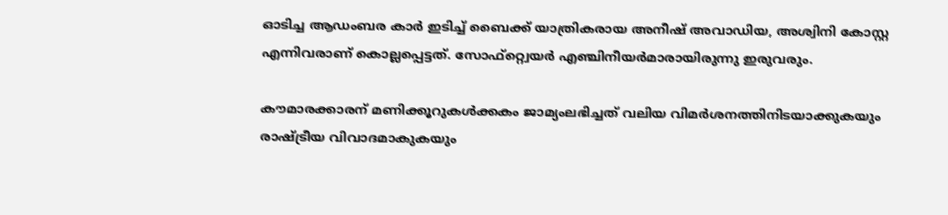ഓടിച്ച ആഡംബര കാര്‍ ഇടിച്ച് ബൈക്ക് യാത്രികരായ അനീഷ് അവാഡിയ, അശ്വിനി കോസ്റ്റ എന്നിവരാണ് കൊല്ലപ്പെട്ടത്. സോഫ്‌റ്റ്വെയര്‍ എഞ്ചിനീയര്‍മാരായിരുന്നു ഇരുവരും.

കൗമാരക്കാരന് മണിക്കൂറുകള്‍ക്കകം ജാമ്യംലഭിച്ചത് വലിയ വിമര്‍ശനത്തിനിടയാക്കുകയും രാഷ്ട്രീയ വിവാദമാകുകയും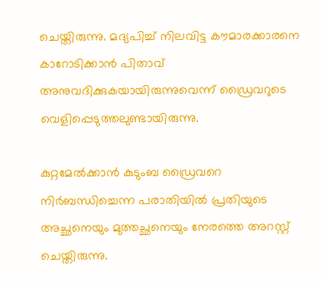ചെയ്തിരുന്നു. മദ്യപിച്ച് നിലവിട്ട കൗമാരക്കാരനെ കാറോടിക്കാന്‍ പിതാവ് അനുവദിക്കുകയായിരുന്നുവെന്ന് ഡ്രൈവറുടെ വെളിപ്പെടുത്തലുണ്ടായിരുന്നു.

കുറ്റമേല്‍ക്കാന്‍ കുടുംബ ഡ്രൈവറെ നിര്‍ബന്ധിച്ചെന്ന പരാതിയില്‍ പ്രതിയുടെ അച്ഛനെയും മുത്തച്ഛനെയും നേരത്തെ അറസ്റ്റ് ചെയ്തിരുന്നു.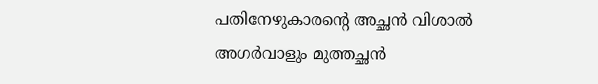പതിനേഴുകാരന്റെ അച്ഛന്‍ വിശാല്‍ അഗര്‍വാളും മുത്തച്ഛന്‍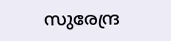സുരേന്ദ്ര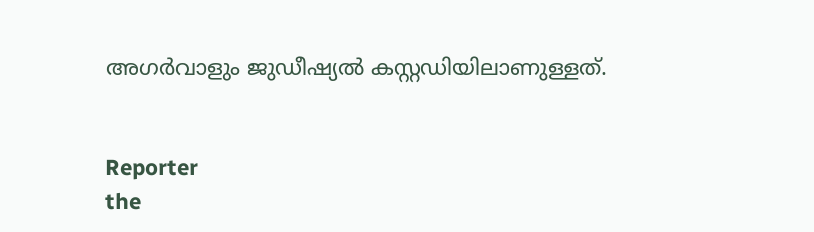അഗര്‍വാളും ജുഡീഷ്യല്‍ കസ്റ്റഡിയിലാണുള്ളത്.


Reporter
the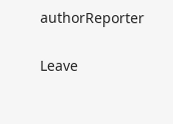authorReporter

Leave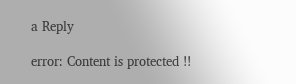a Reply

error: Content is protected !!